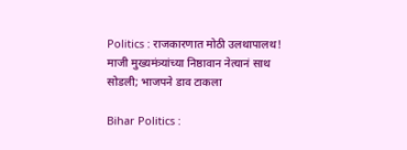Politics : राजकारणात मोठी उलथापालथ! माजी मुख्यमंत्र्यांच्या निष्ठावान नेत्यानं साथ सोडली; भाजपने डाव टाकला

Bihar Politics :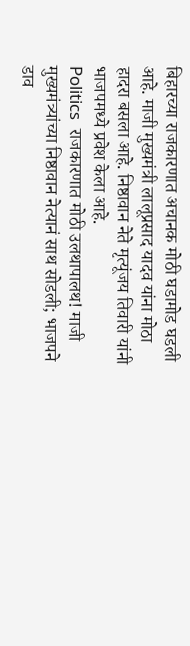बिहारच्या राजकारणात अचानक मोठी घडामोड घडली आहे. माजी मुख्यमंत्री लालूप्रसाद यादव यांना मोठा हादरा बसला आहे. निष्ठावान नेते मृत्यूंजय तिवारी यांनी भाजपमध्ये प्रवेश केला आहे.
Politics  राजकारणात मोठी उलथापालथ! माजी मुख्यमंत्र्यांच्या निष्ठावान नेत्यानं साथ सोडली; भाजपने डाव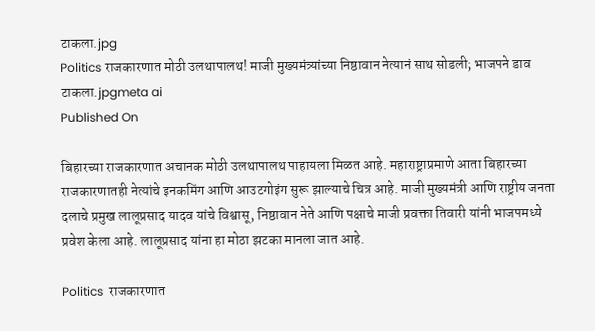टाकला.jpg
Politics राजकारणात मोठी उलथापालथ! माजी मुख्यमंत्र्यांच्या निष्ठावान नेत्यानं साथ सोडली; भाजपने डाव टाकला.jpgmeta ai
Published On

बिहारच्या राजकारणात अचानक मोठी उलथापालथ पाहायला मिळत आहे. महाराष्ट्राप्रमाणे आता बिहारच्या राजकारणातही नेत्यांचे इनकमिंग आणि आउटगोइंग सुरू झाल्याचे चित्र आहे. माजी मुख्यमंत्री आणि राष्ट्रीय जनता दलाचे प्रमुख लालूप्रसाद यादव यांचे विश्वासू, निष्ठावान नेते आणि पक्षाचे माजी प्रवक्ता तिवारी यांनी भाजपमध्ये प्रवेश केला आहे. लालूप्रसाद यांना हा मोठा झटका मानला जात आहे.

Politics  राजकारणात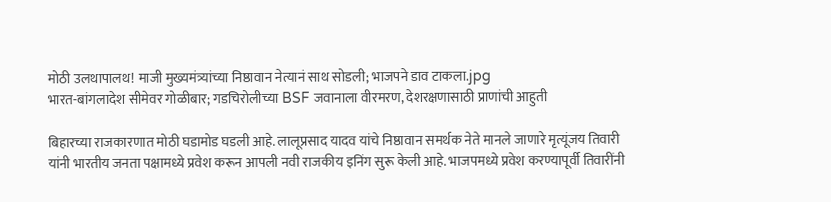मोठी उलथापालथ! माजी मुख्यमंत्र्यांच्या निष्ठावान नेत्यानं साथ सोडली; भाजपने डाव टाकला.jpg
भारत-बांगलादेश सीमेवर गोळीबार; गडचिरोलीच्या BSF जवानाला वीरमरण, देशरक्षणासाठी प्राणांची आहुती

बिहारच्या राजकारणात मोठी घडामोड घडली आहे. लालूप्रसाद यादव यांचे निष्ठावान समर्थक नेते मानले जाणारे मृत्यूंजय तिवारी यांनी भारतीय जनता पक्षामध्ये प्रवेश करून आपली नवी राजकीय इनिंग सुरू केली आहे. भाजपमध्ये प्रवेश करण्यापूर्वी तिवारींनी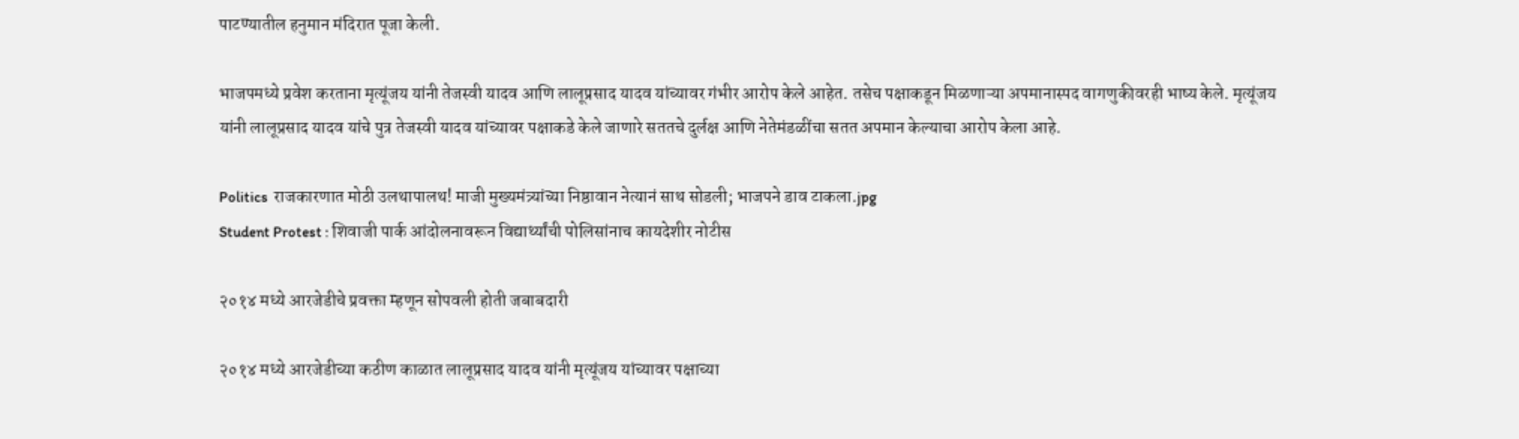पाटण्यातील हनुमान मंदिरात पूजा केली.

भाजपमध्ये प्रवेश करताना मृत्यूंजय यांनी तेजस्वी यादव आणि लालूप्रसाद यादव यांच्यावर गंभीर आरोप केले आहेत. तसेच पक्षाकडून मिळणाऱ्या अपमानास्पद वागणुकीवरही भाष्य केले. मृत्यूंजय यांनी लालूप्रसाद यादव यांचे पुत्र तेजस्वी यादव यांच्यावर पक्षाकडे केले जाणारे सततचे दुर्लक्ष आणि नेतेमंडळींचा सतत अपमान केल्याचा आरोप केला आहे.

Politics  राजकारणात मोठी उलथापालथ! माजी मुख्यमंत्र्यांच्या निष्ठावान नेत्यानं साथ सोडली; भाजपने डाव टाकला.jpg
Student Protest : शिवाजी पार्क आंदोलनावरून विद्यार्थ्यांची पोलिसांनाच कायदेशीर नोटीस

२०१४ मध्ये आरजेडीचे प्रवक्ता म्हणून सोपवली होती जबाबदारी

२०१४ मध्ये आरजेडीच्या कठीण काळात लालूप्रसाद यादव यांनी मृत्यूंजय यांच्यावर पक्षाच्या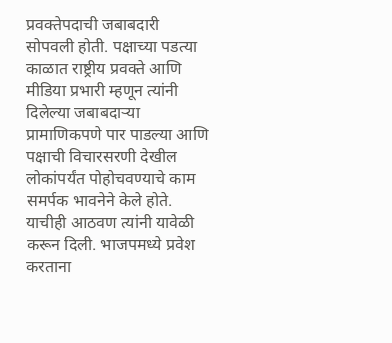प्रवक्तेपदाची जबाबदारी सोपवली होती. पक्षाच्या पडत्या काळात राष्ट्रीय प्रवक्ते आणि मीडिया प्रभारी म्हणून त्यांनी दिलेल्या जबाबदाऱ्या प्रामाणिकपणे पार पाडल्या आणि पक्षाची विचारसरणी देखील लोकांपर्यंत पोहोचवण्याचे काम समर्पक भावनेने केले होते. याचीही आठवण त्यांनी यावेळी करून दिली. भाजपमध्ये प्रवेश करताना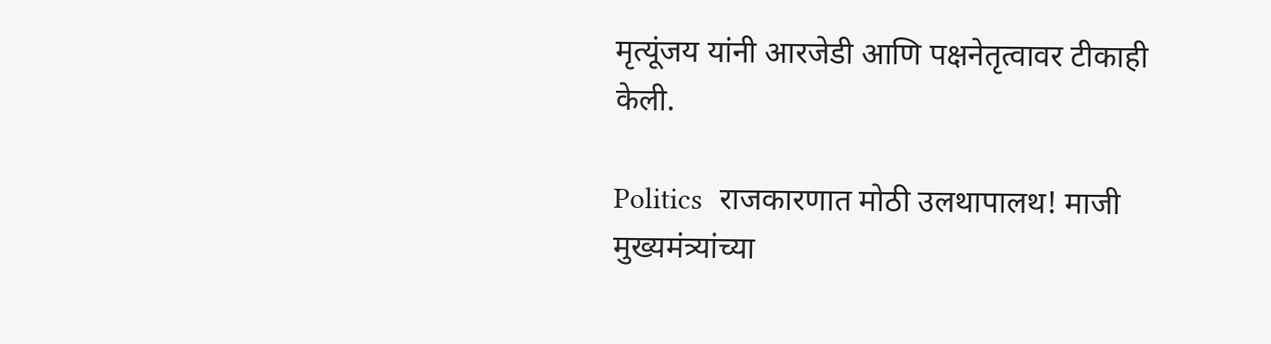मृत्यूंजय यांनी आरजेडी आणि पक्षनेतृत्वावर टीकाही केली.

Politics  राजकारणात मोठी उलथापालथ! माजी मुख्यमंत्र्यांच्या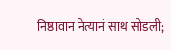निष्ठावान नेत्यानं साथ सोडली;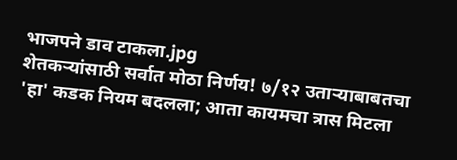भाजपने डाव टाकला.jpg
शेतकर्‍यांसाठी सर्वात मोठा निर्णय! ७/१२ उतार्‍याबाबतचा 'हा' कडक नियम बदलला; आता कायमचा त्रास मिटला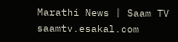Marathi News | Saam TV
saamtv.esakal.com